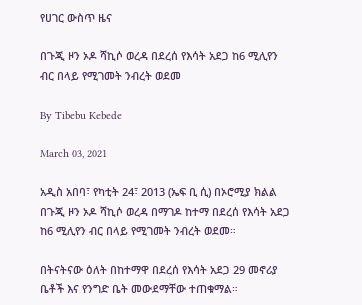የሀገር ውስጥ ዜና

በጉጂ ዞን ኦዶ ሻኪሶ ወረዳ በደረሰ የእሳት አደጋ ከ6 ሚሊየን ብር በላይ የሚገመት ንብረት ወደመ

By Tibebu Kebede

March 03, 2021

አዲስ አበባ፣ የካቲት 24፣ 2013 (ኤፍ ቢ ሲ) በኦሮሚያ ክልል በጉጂ ዞን ኦዶ ሻኪሶ ወረዳ በማገዶ ከተማ በደረሰ የእሳት አደጋ ከ6 ሚሊየን ብር በላይ የሚገመት ንብረት ወደመ።

በትናትናው ዕለት በከተማዋ በደረሰ የእሳት አደጋ 29 መኖሪያ ቤቶች እና የንግድ ቤት መውደማቸው ተጠቁማል።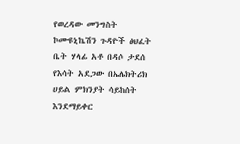የወረዳው መንግስት ኮሙዩኒኬሽን ጉዳዮች ፅህፈት ቤት ሃላፊ አቶ በዳሶ ታደሰ የእሳት አደጋው በኤሌክትሪክ ሀይል ምክንያት ሳይከሰት እንደማይቀር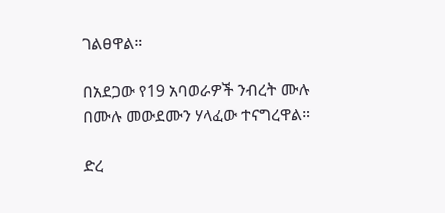ገልፀዋል።

በአደጋው የ19 አባወራዎች ንብረት ሙሉ በሙሉ መውደሙን ሃላፈው ተናግረዋል።

ድረ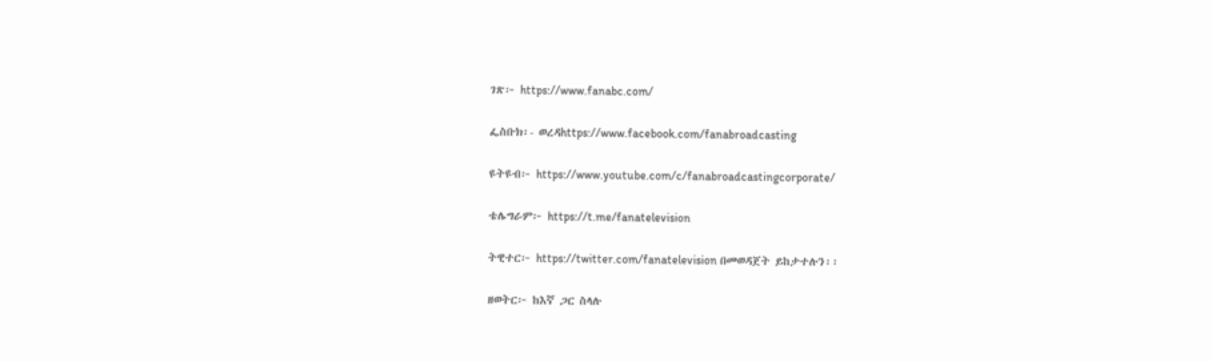ገጽ፦ https://www.fanabc.com/

ፌስቡክ፡- ወረዳhttps://www.facebook.com/fanabroadcasting

ዩትዩብ፦ https://www.youtube.com/c/fanabroadcastingcorporate/

ቴሌግራም፦ https://t.me/fanatelevision

ትዊተር፦ https://twitter.com/fanatelevision በመወዳጀት ይከታተሉን፡፡

ዘወትር፦ ከእኛ ጋር ስላሉ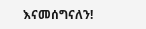እናመሰግናለን!